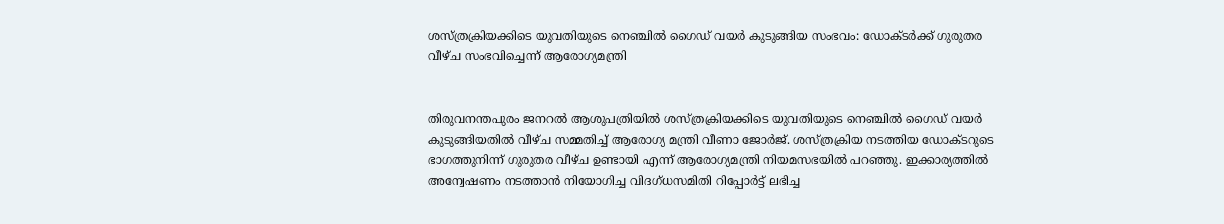ശസ്ത്രക്രിയക്കിടെ യുവതിയുടെ നെഞ്ചിൽ ഗൈഡ് വയർ കുടുങ്ങിയ സംഭവം: ഡോക്ടർക്ക് ഗുരുതര വീഴ്ച സംഭവിച്ചെന്ന് ആരോഗ്യമന്ത്രി


തിരുവനന്തപുരം ജനറൽ ആശുപത്രിയിൽ ശസ്ത്രക്രിയക്കിടെ യുവതിയുടെ നെഞ്ചിൽ ഗൈഡ് വയർ കുടുങ്ങിയതിൽ വീഴ്‌ച സമ്മതിച്ച് ആരോഗ്യ മന്ത്രി വീണാ ജോർജ്. ശസ്ത്രക്രിയ നടത്തിയ ഡോക്ടറുടെ ഭാഗത്തുനിന്ന് ഗുരുതര വീഴ്ച ഉണ്ടായി എന്ന് ആരോഗ്യമന്ത്രി നിയമസഭയിൽ പറഞ്ഞു. ഇക്കാര്യത്തിൽ അന്വേഷണം നടത്താൻ നിയോഗിച്ച വിദഗ്‌ധസമിതി റിപ്പോർട്ട് ലഭിച്ച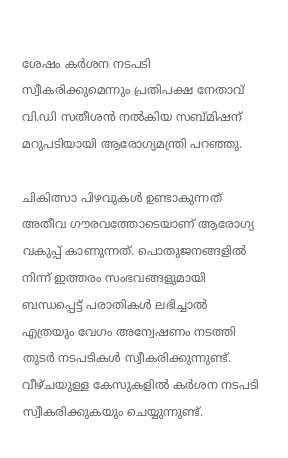ശേഷം കർശന നടപടി സ്വീകരിക്കുമെന്നും പ്രതിപക്ഷ നേതാവ് വി.ഡി സതീശൻ നൽകിയ സബ്‌മിഷന് മറുപടിയായി ആരോഗ്യമന്ത്രി പറഞ്ഞു.

ചികിത്സാ പിഴവുകള്‍ ഉണ്ടാകുന്നത് അതീവ ഗൗരവത്തോടെയാണ് ആരോഗ്യ വകുപ്പ് കാണുന്നത്. പൊതുജനങ്ങളില്‍ നിന്ന് ഇത്തരം സംഭവങ്ങളുമായി ബന്ധപ്പെട്ട് പരാതികള്‍ ലഭിച്ചാല്‍ എത്രയും വേഗം അന്വേഷണം നടത്തി തുടര്‍ നടപടികള്‍ സ്വീകരിക്കുന്നുണ്ട്. വീഴ്ചയുള്ള കേസുകളില്‍ കര്‍ശന നടപടി സ്വീകരിക്കുകയും ചെയ്യുന്നുണ്ട്.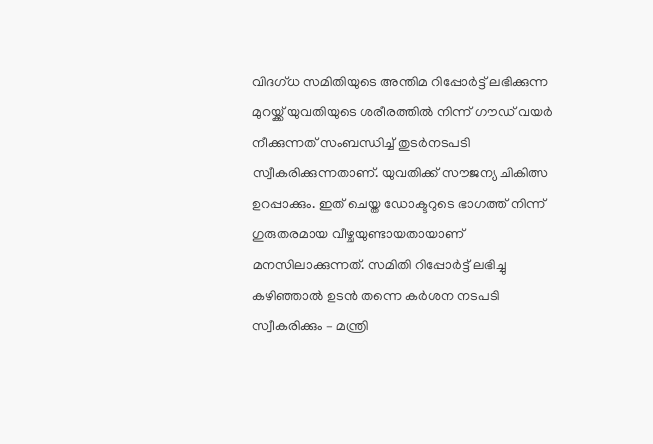വിദഗ്ധ സമിതിയുടെ അന്തിമ റിപ്പോര്‍ട്ട് ലഭിക്കുന്ന മുറയ്ക്ക് യുവതിയുടെ ശരീരത്തില്‍ നിന്ന് ഗൗഡ് വയര്‍ നീക്കുന്നത് സംബന്ധിച്ച് തുടര്‍നടപടി സ്വീകരിക്കുന്നതാണ്. യുവതിക്ക് സൗജന്യ ചികിത്സ ഉറപ്പാക്കും. ഇത് ചെയ്ത ഡോക്ടറുടെ ഭാഗത്ത് നിന്ന് ഗുരുതരമായ വീഴ്ചയുണ്ടായതായാണ് മനസിലാക്കുന്നത്. സമിതി റിപ്പോര്‍ട്ട് ലഭിച്ചു കഴിഞ്ഞാല്‍ ഉടന്‍ തന്നെ കര്‍ശന നടപടി സ്വീകരിക്കും – മന്ത്രി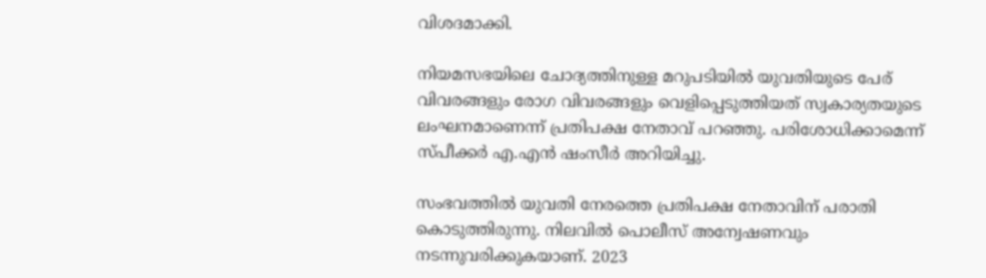വിശദമാക്കി.

നിയമസഭയിലെ ചോദ്യത്തിനുള്ള മറുപടിയിൽ യുവതിയുടെ പേര് വിവരങ്ങളും രോഗ വിവരങ്ങളും വെളിപ്പെടുത്തിയത് സ്വകാര്യതയുടെ ലംഘനമാണെന്ന് പ്രതിപക്ഷ നേതാവ് പറഞ്ഞു. പരിശോധിക്കാമെന്ന് സ്പ‌ീക്കർ എ.എൻ ഷംസീർ അറിയിച്ചു.

സംഭവത്തിൽ യുവതി നേരത്തെ പ്രതിപക്ഷ നേതാവിന് പരാതി കൊടുത്തിരുന്നു. നിലവിൽ പൊലീസ് അന്വേഷണവും നടന്നുവരിക്കുകയാണ്. 2023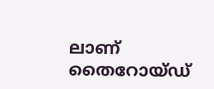ലാണ് തൈറോയ്ഡ്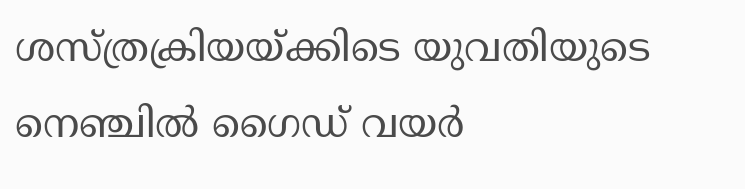ശസ്ത്രക്രിയയ്ക്കിടെ യുവതിയുടെ നെഞ്ചിൽ ഗൈഡ് വയർ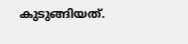കുടുങ്ങിയത്.